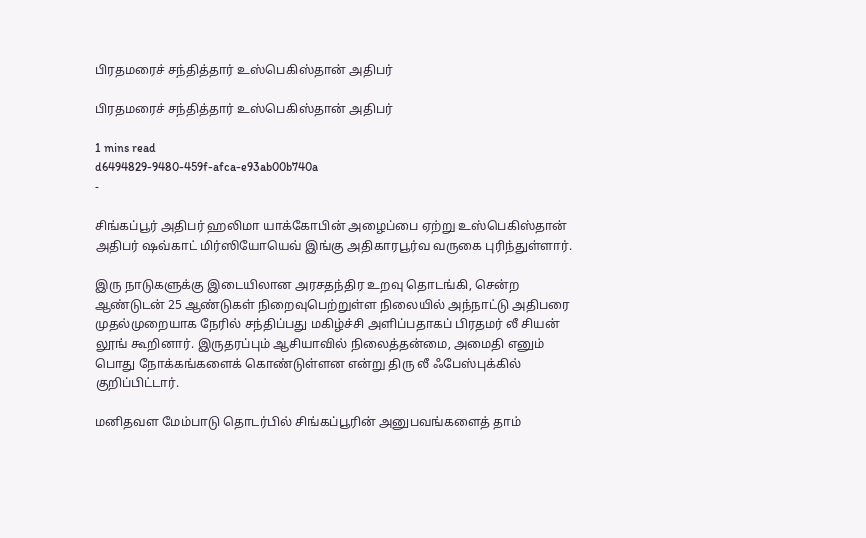பிரதமரைச் சந்தித்தார் உஸ்பெகிஸ்தான் அதிபர்

பிரதமரைச் சந்தித்தார் உஸ்பெகிஸ்தான் அதிபர்

1 mins read
d6494829-9480-459f-afca-e93ab00b740a
-

சிங்கப்பூர் அதிபர் ஹலிமா யாக்கோபின் அழைப்பை ஏற்று உஸ்பெகிஸ்தான் அதிபர் ஷவ்காட் மிர்ஸியோயெவ் இங்கு அதிகாரபூர்வ வருகை புரிந்துள்ளார்.

இரு நாடுகளுக்கு இடையிலான அரசதந்திர உறவு தொடங்கி, சென்ற ஆண்டுடன் 25 ஆண்டுகள் நிறைவுபெற்றுள்ள நிலையில் அந்நாட்டு அதிபரை முதல்முறையாக நேரில் சந்திப்பது மகிழ்ச்சி அளிப்பதாகப் பிரதமர் லீ சியன் லூங் கூறினார். இருதரப்பும் ஆசியாவில் நிலைத்தன்மை, அமைதி எனும் பொது நோக்கங்களைக் கொண்டுள்ளன என்று திரு லீ ஃபேஸ்புக்கில் குறிப்பிட்டார்.

மனிதவள மேம்பாடு தொடர்பில் சிங்கப்பூரின் அனுபவங்களைத் தாம்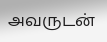அவருடன்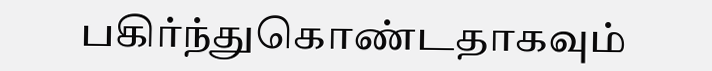பகிர்ந்துகொண்டதாகவும்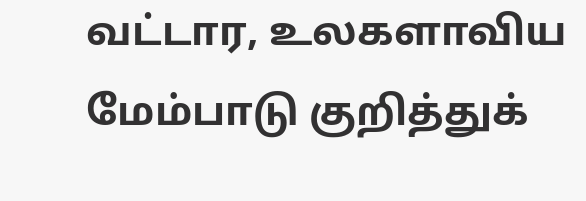வட்டார, உலகளாவிய மேம்பாடு குறித்துக்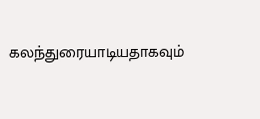கலந்துரையாடியதாகவும்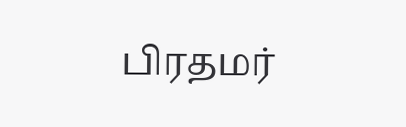பிரதமர்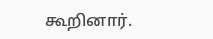கூறினார்.